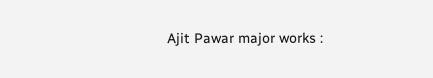Ajit Pawar major works :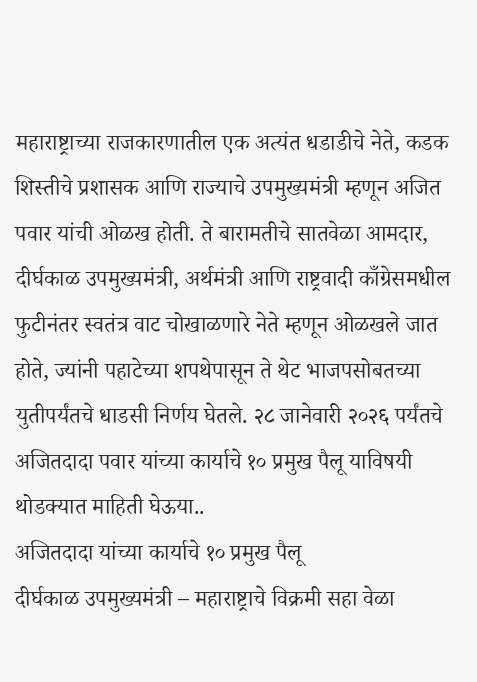महाराष्ट्राच्या राजकारणातील एक अत्यंत धडाडीचे नेते, कडक शिस्तीचे प्रशासक आणि राज्याचे उपमुख्यमंत्री म्हणून अजित पवार यांची ओळख होती. ते बारामतीचे सातवेळा आमदार, दीर्घकाळ उपमुख्यमंत्री, अर्थमंत्री आणि राष्ट्रवादी काँग्रेसमधील फुटीनंतर स्वतंत्र वाट चोखाळणारे नेते म्हणून ओळखले जात होते, ज्यांनी पहाटेच्या शपथेपासून ते थेट भाजपसोबतच्या युतीपर्यंतचे धाडसी निर्णय घेतले. २८ जानेवारी २०२६ पर्यंतचे अजितदादा पवार यांच्या कार्याचे १० प्रमुख पैलू याविषयी थोडक्यात माहिती घेऊया..
अजितदादा यांच्या कार्याचे १० प्रमुख पैलू
दीर्घकाळ उपमुख्यमंत्री – महाराष्ट्राचे विक्रमी सहा वेळा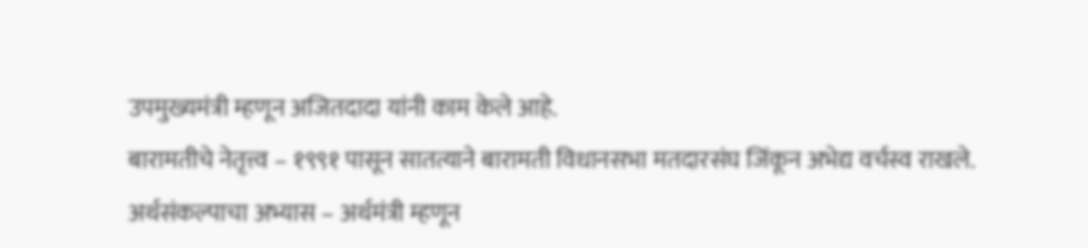उपमुख्यमंत्री म्हणून अजितदादा यांनी काम केले आहे.
बारामतीचे नेतृत्त्व – १९९१ पासून सातत्याने बारामती विधानसभा मतदारसंघ जिंकून अभेद्य वर्चस्व राखले.
अर्थसंकल्पाचा अभ्यास – अर्थमंत्री म्हणून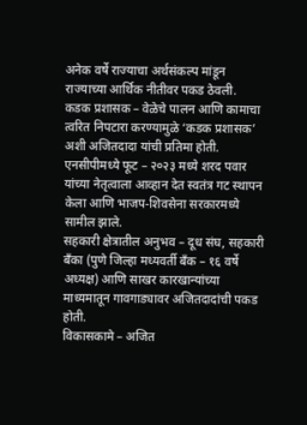अनेक वर्षे राज्याचा अर्थसंकल्प मांडून राज्याच्या आर्थिक नीतीवर पकड ठेवली.
कडक प्रशासक – वेळेचे पालन आणि कामाचा त्वरित निपटारा करण्यामुळे ‘कडक प्रशासक’ अशी अजितदादा यांची प्रतिमा होती.
एनसीपीमध्ये फूट – २०२३ मध्ये शरद पवार यांच्या नेतृत्वाला आव्हान देत स्वतंत्र गट स्थापन केला आणि भाजप-शिवसेना सरकारमध्ये सामील झाले.
सहकारी क्षेत्रातील अनुभव – दूध संघ, सहकारी बँका (पुणे जिल्हा मध्यवर्ती बँक – १६ वर्षे अध्यक्ष) आणि साखर कारखान्यांच्या माध्यमातून गावगाड्यावर अजितदादांची पकड होती.
विकासकामे – अजित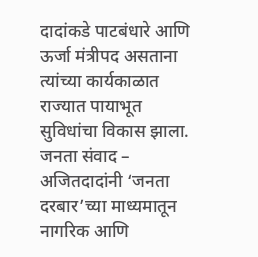दादांकडे पाटबंधारे आणि ऊर्जा मंत्रीपद असताना त्यांच्या कार्यकाळात राज्यात पायाभूत सुविधांचा विकास झाला.
जनता संवाद – अजितदादांनी ‘जनता दरबार’च्या माध्यमातून नागरिक आणि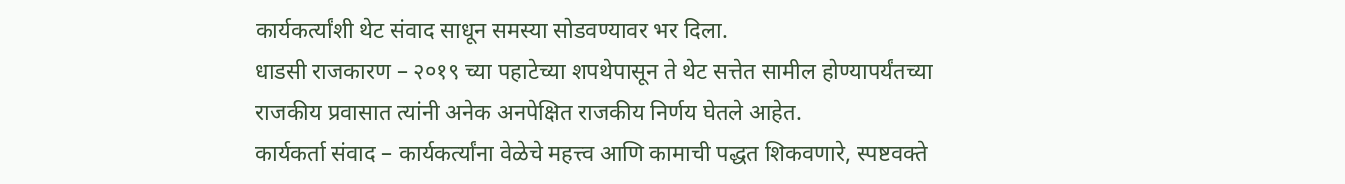कार्यकर्त्यांशी थेट संवाद साधून समस्या सोडवण्यावर भर दिला.
धाडसी राजकारण – २०१९ च्या पहाटेच्या शपथेपासून ते थेट सत्तेत सामील होण्यापर्यंतच्या राजकीय प्रवासात त्यांनी अनेक अनपेक्षित राजकीय निर्णय घेतले आहेत.
कार्यकर्ता संवाद – कार्यकर्त्यांना वेळेचे महत्त्व आणि कामाची पद्धत शिकवणारे, स्पष्टवक्ते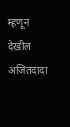म्हणून देखील अजितदादा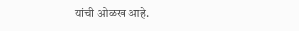यांची ओळख आहे.